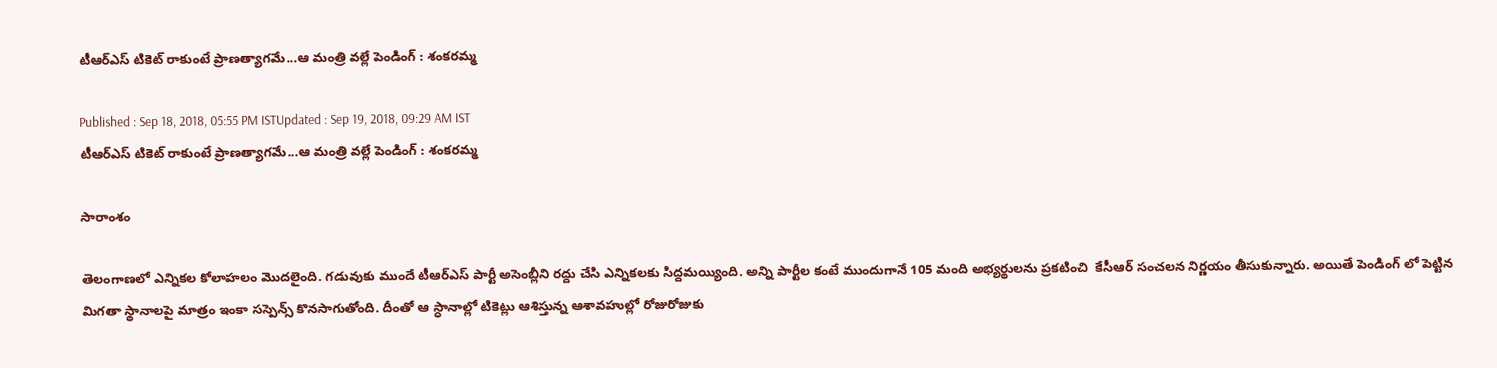టీఆర్ఎస్ టికెట్ రాకుంటే ప్రాణత్యాగమే...ఆ మంత్రి వల్లే పెండింగ్ : శంకరమ్మ

Published : Sep 18, 2018, 05:55 PM ISTUpdated : Sep 19, 2018, 09:29 AM IST
టీఆర్ఎస్ టికెట్ రాకుంటే ప్రాణత్యాగమే...ఆ మంత్రి వల్లే పెండింగ్ : శంకరమ్మ

సారాంశం

తెలంగాణలో ఎన్నికల కోలాహలం మొదలైంది. గడువుకు ముందే టీఆర్ఎస్ పార్టీ అసెంబ్లీని రద్దు చేసి ఎన్నికలకు సిద్దమయ్యింది. అన్ని పార్టీల కంటే ముందుగానే 105 మంది అభ్యర్థులను ప్రకటించి  కేసీఆర్ సంచలన నిర్ణయం తీసుకున్నారు. అయితే పెండింగ్ లో పెట్టిన మిగతా స్థానాలపై మాత్రం ఇంకా సస్పెన్స్ కొనసాగుతోంది. దీంతో ఆ స్ధానాల్లో టికెట్లు ఆశిస్తున్న ఆశావహుల్లో రోజురోజుకు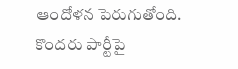ఆందోళన పెరుగుతోంది. కొందరు పార్టీపై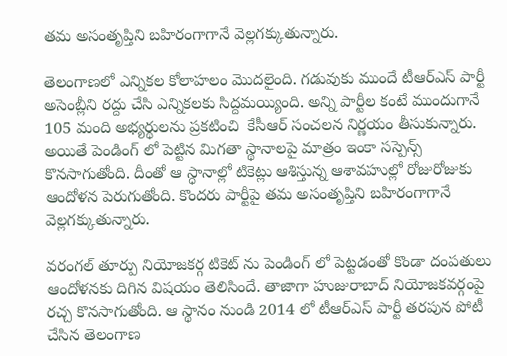తమ అసంతృప్తిని బహిరంగాగానే వెల్లగక్కుతున్నారు.

తెలంగాణలో ఎన్నికల కోలాహలం మొదలైంది. గడువుకు ముందే టీఆర్ఎస్ పార్టీ అసెంబ్లీని రద్దు చేసి ఎన్నికలకు సిద్దమయ్యింది. అన్ని పార్టీల కంటే ముందుగానే 105 మంది అభ్యర్థులను ప్రకటించి  కేసీఆర్ సంచలన నిర్ణయం తీసుకున్నారు. అయితే పెండింగ్ లో పెట్టిన మిగతా స్థానాలపై మాత్రం ఇంకా సస్పెన్స్ కొనసాగుతోంది. దీంతో ఆ స్ధానాల్లో టికెట్లు ఆశిస్తున్న ఆశావహుల్లో రోజురోజుకు ఆందోళన పెరుగుతోంది. కొందరు పార్టీపై తమ అసంతృప్తిని బహిరంగాగానే వెల్లగక్కుతున్నారు.

వరంగల్ తూర్పు నియోజకర్గ టికెట్ ను పెండింగ్ లో పెట్టడంతో కొండా దంపతులు ఆందోళనకు దిగిన విషయం తెలిసిందే. తాజాగా హుజురాబాద్ నియోజకవర్గంపై రచ్చ కొనసాగుతోంది. ఆ స్థానం నుండి 2014 లో టీఆర్ఎస్ పార్టీ తరపున పోటీ చేసిన తెలంగాణ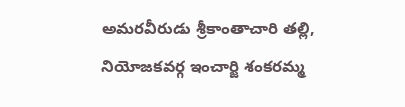అమరవీరుడు శ్రీకాంతాచారి తల్లి, నియోజకవర్గ ఇంచార్జి శంకరమ్మ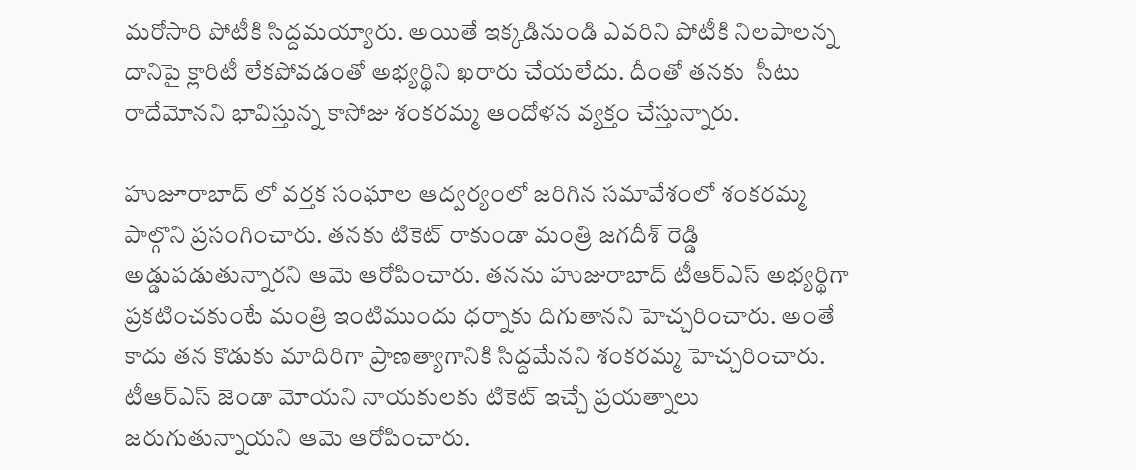మరోసారి పోటీకి సిద్దమయ్యారు. అయితే ఇక్కడినుండి ఎవరిని పోటీకి నిలపాలన్న దానిపై క్లారిటీ లేకపోవడంతో అభ్యర్థిని ఖరారు చేయలేదు. దీంతో తనకు  సీటు రాదేమోనని భావిస్తున్న కాసోజు శంకరమ్మ ఆందోళన వ్యక్తం చేస్తున్నారు.

హుజూరాబాద్ లో వర్తక సంఘాల ఆద్వర్యంలో జరిగిన సమావేశంలో శంకరమ్మ పాల్గొని ప్రసంగించారు. తనకు టికెట్ రాకుండా మంత్రి జగదీశ్ రెడ్డి అడ్డుపడుతున్నారని ఆమె ఆరోపించారు. తనను హుజురాబాద్ టీఆర్ఎస్ అభ్యర్థిగా ప్రకటించకుంటే మంత్రి ఇంటిముందు ధర్నాకు దిగుతానని హెచ్చరించారు. అంతే కాదు తన కొడుకు మాదిరిగా ప్రాణత్యాగానికి సిద్దమేనని శంకరమ్మ హెచ్చరించారు. టీఆర్ఎస్ జెండా మోయని నాయకులకు టికెట్ ఇచ్చే ప్రయత్నాలు జరుగుతున్నాయని ఆమె ఆరోపించారు.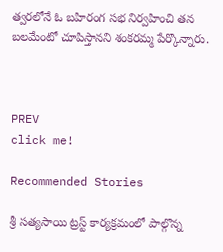త్వరలోనే ఓ బహిరంగ సభ నిర్వహించి తన బలమేంటో చూపిస్తానని శంకరమ్మ పేర్కొన్నారు.



PREV
click me!

Recommended Stories

శ్రీ సత్యసాయి ట్రస్ట్ కార్యక్రమంలో పాల్గొన్న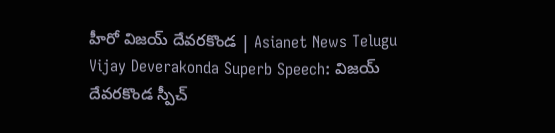హీరో విజయ్ దేవరకొండ | Asianet News Telugu
Vijay Deverakonda Superb Speech: విజయ్ దేవరకొండ స్పీచ్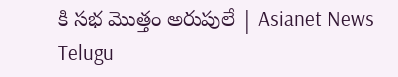కి సభ మొత్తం అరుపులే | Asianet News Telugu